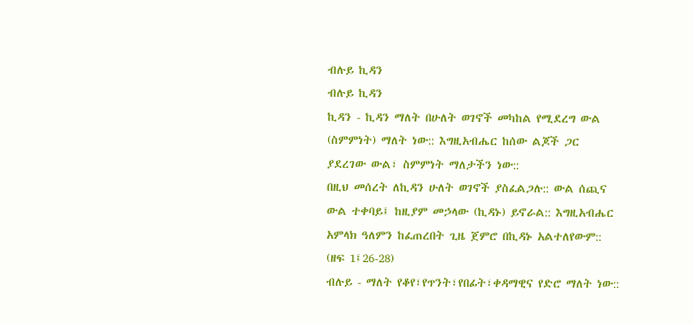ብሉይ ኪዳን
ብሉይ ኪዳን
ኪዳን - ኪዳን ማለት በሁለት ወገኖች መካከል የሚደረግ ውል (ስምምነት) ማለት ነው:: እግዚአብሔር ከሰው ልጆች ጋር ያደረገው ውል፣ ስምምነት ማለታችን ነው::
በዚህ መሰረት ለኪዳን ሁለት ወገኖች ያስፈልጋሉ:: ውል ሰጪና ውል ተቀባይ፤ ከዚያም መኃላው (ኪዳኑ) ይኖራል:: እግዚአብሔር አምላክ ዓለምን ከፈጠረበት ጊዜ ጀምሮ በኪዳኑ አልተለየውም:: (ዘፍ 1፤26-28)
ብሉይ - ማለት የቆየ፣የጥንት፣የበፊት፣ቀዳማዊና የድሮ ማለት ነው::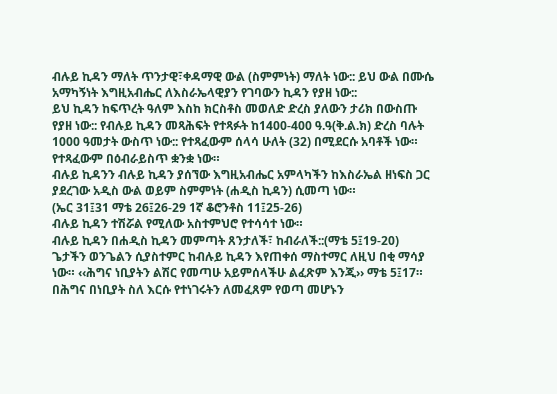ብሉይ ኪዳን ማለት ጥንታዊ፣ቀዳማዊ ውል (ስምምነት) ማለት ነው:: ይህ ውል በሙሴ አማካኝነት እግዚአብሔር ለእስራኤላዊያን የገባውን ኪዳን የያዘ ነው::
ይህ ኪዳን ከፍጥረት ዓለም እስከ ክርስቶስ መወለድ ድረስ ያለውን ታሪክ በውስጡ የያዘ ነው:: የብሉይ ኪዳን መጻሕፍት የተጻፉት ከ1400-400 ዓ.ዓ(ቅ.ል.ክ) ድረስ ባሉት 1000 ዓመታት ውስጥ ነው:: የተጻፈውም ሰላሳ ሁለት (32) በሚደርሱ አባቶች ነው። የተጻፈውም በዕብራይስጥ ቋንቋ ነው።
ብሉይ ኪዳንን ብሉይ ኪዳን ያሰኘው እግዚአብሔር አምላካችን ከእስራኤል ዘነፍስ ጋር ያደረገው አዲስ ውል ወይም ስምምነት (ሐዲስ ኪዳን) ሲመጣ ነው።
(ኤር 31፤31 ማቴ 26፤26-29 1ኛ ቆሮንቶስ 11፤25-26)
ብሉይ ኪዳን ተሽሯል የሚለው አስተምህሮ የተሳሳተ ነው።
ብሉይ ኪዳን በሐዲስ ኪዳን መምጣት ጸንታለች፣ ከብራለች::(ማቴ 5፤19-20) ጌታችን ወንጌልን ሲያስተምር ከብሉይ ኪዳን እየጠቀሰ ማስተማር ለዚህ በቂ ማሳያ ነው። ‹‹ሕግና ነቢያትን ልሽር የመጣሁ አይምሰላችሁ ልፈጽም እንጂ›› ማቴ 5፤17። በሕግና በነቢያት ስለ እርሱ የተነገሩትን ለመፈጸም የወጣ መሆኑን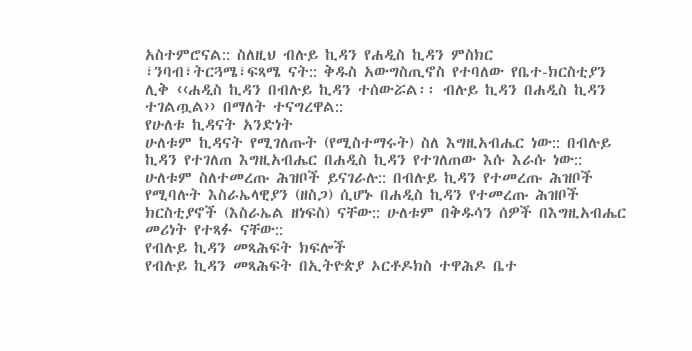አስተምሮናል:: ስለዚህ ብሉይ ኪዳን የሐዲስ ኪዳን ምስክር ፣ንባብ፣ትርጓሜ፣ፍጻሜ ናት:: ቅዱስ አውግስጢኖስ የተባለው የቤተ-ክርስቲያን ሊቅ ‹‹ሐዲስ ኪዳን በብሉይ ኪዳን ተሰውሯል፡፡ ብሉይ ኪዳን በሐዲስ ኪዳን ተገልጧል›› በማለት ተናግረዋል::
የሁለቱ ኪዳናት አንድነት
ሁለቱም ኪዳናት የሚገለጡት (የሚስተማሩት) ስለ እግዚአብሔር ነው:: በብሉይ ኪዳን የተገለጠ እግዚአብሔር በሐዲስ ኪዳን የተገለጠው እሱ እራሱ ነው:: ሁለቱም ስለተመረጡ ሕዝቦች ይናገራሉ:: በብሉይ ኪዳን የተመረጡ ሕዝቦች የሚባሉት እስራኤላዊያን (ዘስጋ) ሲሆኑ በሐዲስ ኪዳን የተመረጡ ሕዝቦች ክርስቲያኖች (እስራኤል ዘነፍስ) ናቸው:: ሁለቱም በቅዱሳን ሰዎች በእግዚአብሔር መሪነት የተጻፉ ናቸው::
የብሉይ ኪዳን መጻሕፍት ክፍሎች
የብሉይ ኪዳን መጻሕፍት በኢትዮጵያ ኦርቶዶክስ ተዋሕዶ ቤተ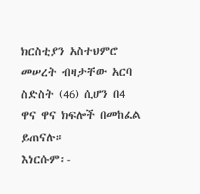ክርስቲያን አስተህምሮ መሠረት ብዛታቸው አርባ ስድስት (46) ሲሆን በ4 ዋና ዋና ክፍሎች በመከፈል ይጠናሉ።
እነርሱም፡-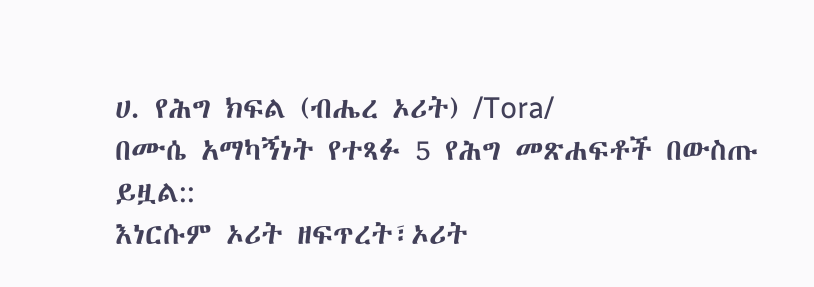ሀ. የሕግ ክፍል (ብሔረ ኦሪት) /Tora/
በሙሴ አማካኝነት የተጻፉ 5 የሕግ መጽሐፍቶች በውስጡ ይዟል::
እነርሱም ኦሪት ዘፍጥረት፣ኦሪት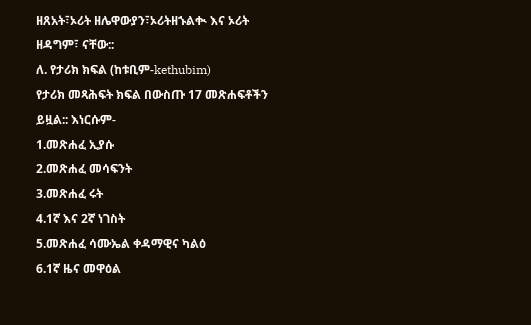ዘጸአት፣ኦሪት ዘሌዋውያን፣ኦሪትዘኁልቊ እና ኦሪት ዘዳግም፣ ናቸው::
ለ. የታሪክ ክፍል (ከቱቢም-kethubim)
የታሪክ መጻሕፍት ክፍል በውስጡ 17 መጽሐፍቶችን ይዟል:: እነርሱም-
1.መጽሐፈ ኢያሱ
2.መጽሐፈ መሳፍንት
3.መጽሐፈ ሩት
4.1ኛ እና 2ኛ ነገስት
5.መጽሐፈ ሳሙኤል ቀዳማዊና ካልዕ
6.1ኛ ዜና መዋዕል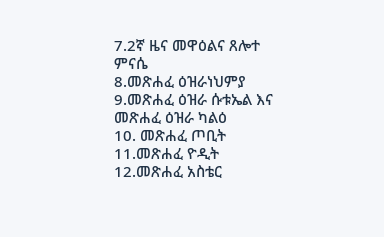7.2ኛ ዜና መዋዕልና ጸሎተ ምናሴ
8.መጽሐፈ ዕዝራነህምያ
9.መጽሐፈ ዕዝራ ሱቱኤል እና መጽሐፈ ዕዝራ ካልዕ
10. መጽሐፈ ጦቢት
11.መጽሐፈ ዮዲት
12.መጽሐፈ አስቴር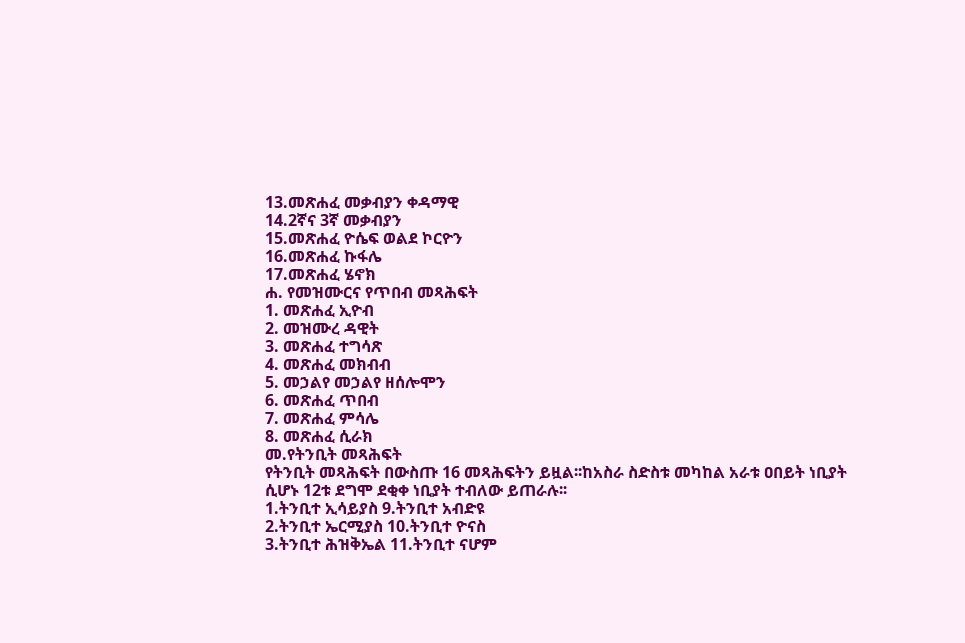13.መጽሐፈ መቃብያን ቀዳማዊ
14.2ኛና 3ኛ መቃብያን
15.መጽሐፈ ዮሴፍ ወልደ ኮርዮን
16.መጽሐፈ ኩፋሌ
17.መጽሐፈ ሄኖክ
ሐ. የመዝሙርና የጥበብ መጻሕፍት
1. መጽሐፈ ኢዮብ
2. መዝሙረ ዳዊት
3. መጽሐፈ ተግሳጽ
4. መጽሐፈ መክብብ
5. መኃልየ መኃልየ ዘሰሎሞን
6. መጽሐፈ ጥበብ
7. መጽሐፈ ምሳሌ
8. መጽሐፈ ሲራክ
መ.የትንቢት መጻሕፍት
የትንቢት መጻሕፍት በውስጡ 16 መጻሕፍትን ይዟል፡፡ከአስራ ስድስቱ መካከል አራቱ ዐበይት ነቢያት ሲሆኑ 12ቱ ደግሞ ደቂቀ ነቢያት ተብለው ይጠራሉ፡፡
1.ትንቢተ ኢሳይያስ 9.ትንቢተ አብድዩ
2.ትንቢተ ኤርሚያስ 10.ትንቢተ ዮናስ
3.ትንቢተ ሕዝቅኤል 11.ትንቢተ ናሆም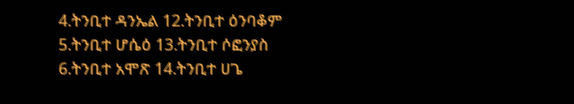4.ትንቢተ ዳንኤል 12.ትንቢተ ዕንባቆም
5.ትንቢተ ሆሴዕ 13.ትንቢተ ሶፎንያስ
6.ትንቢተ አሞጽ 14.ትንቢተ ሀጌ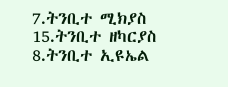7.ትንቢተ ሚክያስ 15.ትንቢተ ዘካርያስ
8.ትንቢተ ኢዩኤል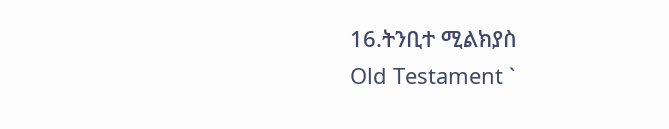16.ትንቢተ ሚልክያስ
Old Testament `